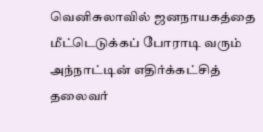வெனிசுலாவில் ஜனநாயகத்தை மீட்டெடுக்கப் போராடி வரும் அந்நாட்டின் எதிர்க்கட்சித் தலைவர்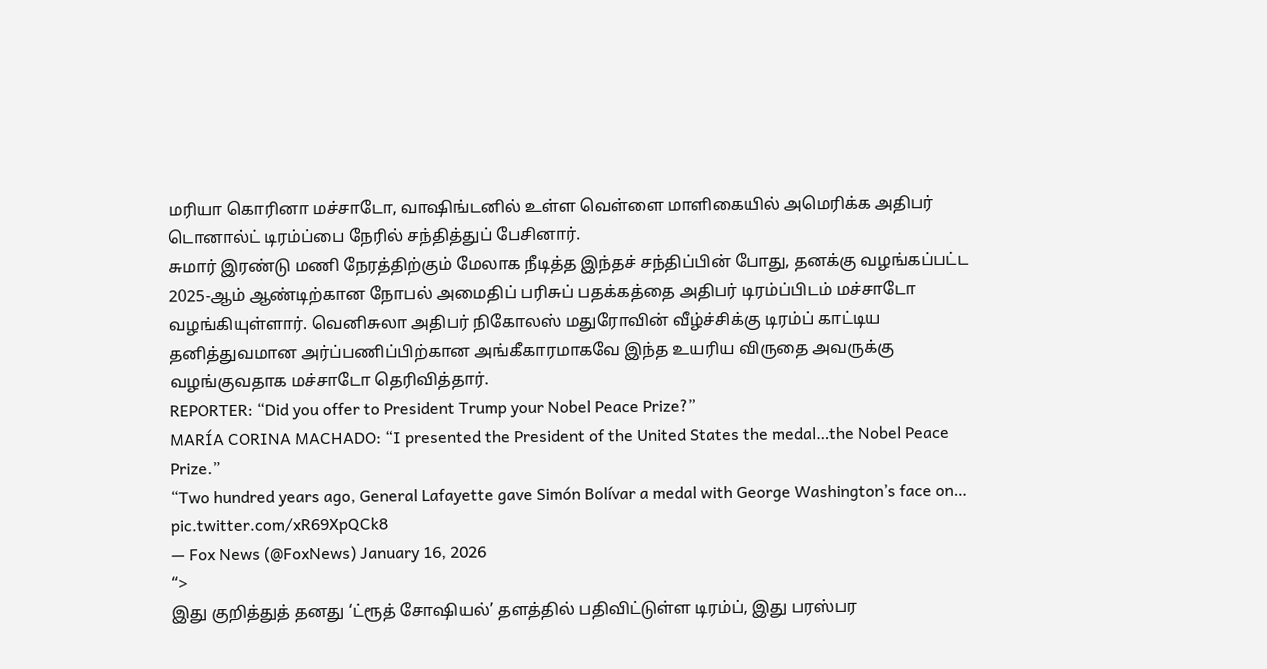மரியா கொரினா மச்சாடோ, வாஷிங்டனில் உள்ள வெள்ளை மாளிகையில் அமெரிக்க அதிபர் டொனால்ட் டிரம்ப்பை நேரில் சந்தித்துப் பேசினார்.
சுமார் இரண்டு மணி நேரத்திற்கும் மேலாக நீடித்த இந்தச் சந்திப்பின் போது, தனக்கு வழங்கப்பட்ட 2025-ஆம் ஆண்டிற்கான நோபல் அமைதிப் பரிசுப் பதக்கத்தை அதிபர் டிரம்ப்பிடம் மச்சாடோ வழங்கியுள்ளார். வெனிசுலா அதிபர் நிகோலஸ் மதுரோவின் வீழ்ச்சிக்கு டிரம்ப் காட்டிய தனித்துவமான அர்ப்பணிப்பிற்கான அங்கீகாரமாகவே இந்த உயரிய விருதை அவருக்கு வழங்குவதாக மச்சாடோ தெரிவித்தார்.
REPORTER: “Did you offer to President Trump your Nobel Peace Prize?”
MARÍA CORINA MACHADO: “I presented the President of the United States the medal…the Nobel Peace Prize.”
“Two hundred years ago, General Lafayette gave Simón Bolívar a medal with George Washington’s face on… pic.twitter.com/xR69XpQCk8
— Fox News (@FoxNews) January 16, 2026
“>
இது குறித்துத் தனது ‘ட்ரூத் சோஷியல்’ தளத்தில் பதிவிட்டுள்ள டிரம்ப், இது பரஸ்பர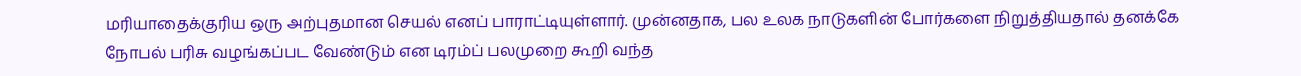மரியாதைக்குரிய ஒரு அற்புதமான செயல் எனப் பாராட்டியுள்ளார். முன்னதாக, பல உலக நாடுகளின் போர்களை நிறுத்தியதால் தனக்கே நோபல் பரிசு வழங்கப்பட வேண்டும் என டிரம்ப் பலமுறை கூறி வந்த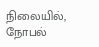நிலையில், நோபல்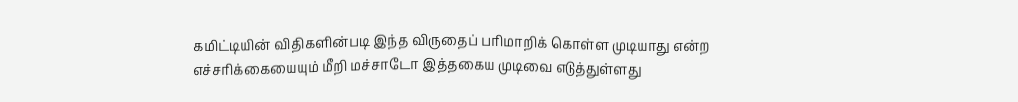கமிட்டியின் விதிகளின்படி இந்த விருதைப் பரிமாறிக் கொள்ள முடியாது என்ற எச்சரிக்கையையும் மீறி மச்சாடோ இத்தகைய முடிவை எடுத்துள்ளது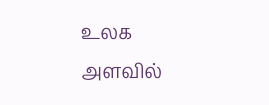உலக அளவில்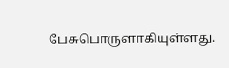பேசுபொருளாகியுள்ளது.